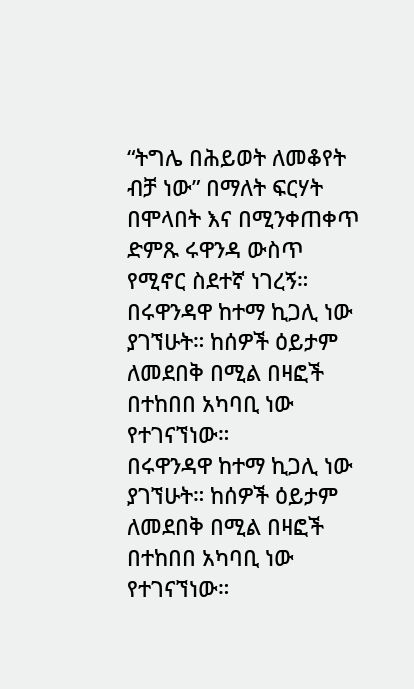“ትግሌ በሕይወት ለመቆየት ብቻ ነው” በማለት ፍርሃት በሞላበት እና በሚንቀጠቀጥ ድምጹ ሩዋንዳ ውስጥ የሚኖር ስደተኛ ነገረኝ።
በሩዋንዳዋ ከተማ ኪጋሊ ነው ያገኘሁት። ከሰዎች ዕይታም ለመደበቅ በሚል በዛፎች በተከበበ አካባቢ ነው የተገናኘነው።
በሩዋንዳዋ ከተማ ኪጋሊ ነው ያገኘሁት። ከሰዎች ዕይታም ለመደበቅ በሚል በዛፎች በተከበበ አካባቢ ነው የተገናኘነው።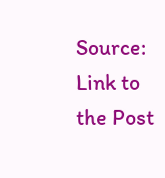Source: Link to the Post